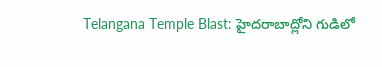Telangana Temple Blast: హైదరాబాద్లోని గుడిలో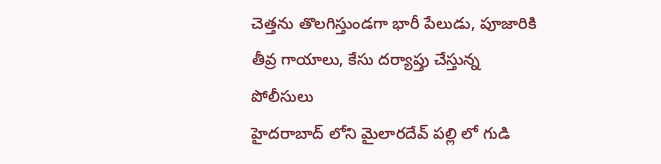చెత్తను తొలగిస్తుండగా భారీ పేలుడు, పూజారికి తీవ్ర గాయాలు, కేసు దర్యాప్తు చేస్తున్న పోలీసులు
హైదరాబాద్ లోని మైలారదేవ్ పల్లి లో గుడి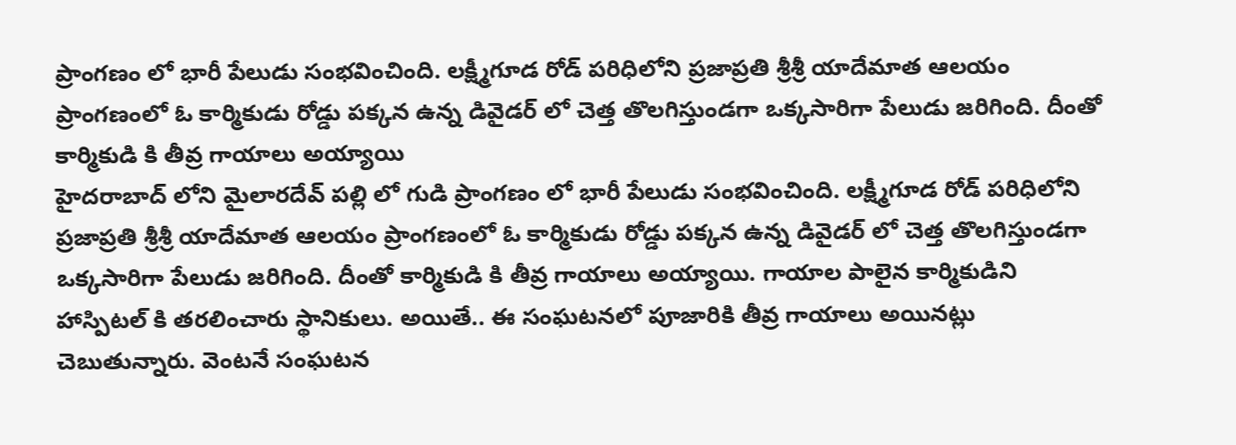ప్రాంగణం లో భారీ పేలుడు సంభవించింది. లక్ష్మీగూడ రోడ్ పరిధిలోని ప్రజాప్రతి శ్రీశ్రీ యాదేమాత ఆలయం ప్రాంగణంలో ఓ కార్మికుడు రోడ్డు పక్కన ఉన్న డివైడర్ లో చెత్త తొలగిస్తుండగా ఒక్కసారిగా పేలుడు జరిగింది. దీంతో కార్మికుడి కి తీవ్ర గాయాలు అయ్యాయి
హైదరాబాద్ లోని మైలారదేవ్ పల్లి లో గుడి ప్రాంగణం లో భారీ పేలుడు సంభవించింది. లక్ష్మీగూడ రోడ్ పరిధిలోని ప్రజాప్రతి శ్రీశ్రీ యాదేమాత ఆలయం ప్రాంగణంలో ఓ కార్మికుడు రోడ్డు పక్కన ఉన్న డివైడర్ లో చెత్త తొలగిస్తుండగా ఒక్కసారిగా పేలుడు జరిగింది. దీంతో కార్మికుడి కి తీవ్ర గాయాలు అయ్యాయి. గాయాల పాలైన కార్మికుడిని హాస్పిటల్ కి తరలించారు స్థానికులు. అయితే.. ఈ సంఘటనలో పూజారికి తీవ్ర గాయాలు అయినట్లు చెబుతున్నారు. వెంటనే సంఘటన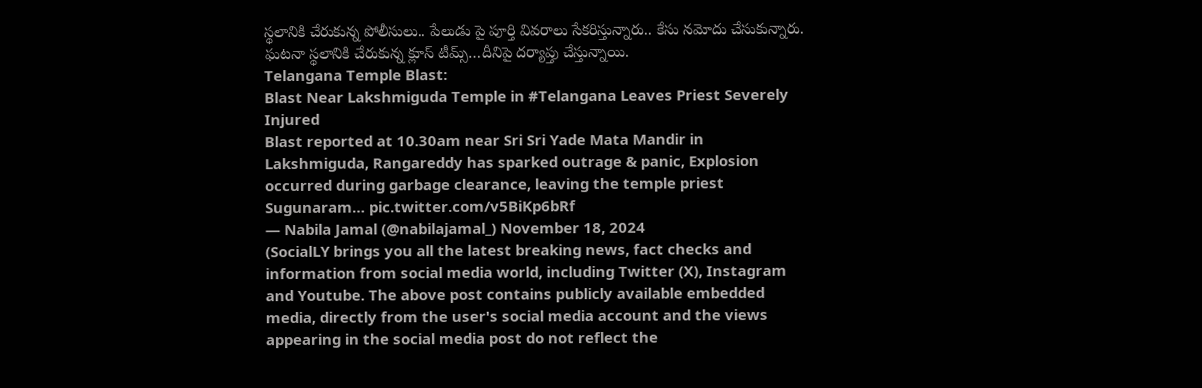స్థలానికి చేరుకున్న పోలీసులు.. పేలుడు పై పూర్తి వివరాలు సేకరిస్తున్నారు.. కేసు నమోదు చేసుకున్నారు. ఘటనా స్థలానికి చేరుకున్న క్లూస్ టీమ్స్…దీనిపై దర్యాప్తు చేస్తున్నాయి.
Telangana Temple Blast:
Blast Near Lakshmiguda Temple in #Telangana Leaves Priest Severely Injured
Blast reported at 10.30am near Sri Sri Yade Mata Mandir in Lakshmiguda, Rangareddy has sparked outrage & panic, Explosion occurred during garbage clearance, leaving the temple priest Sugunaram… pic.twitter.com/v5BiKp6bRf
— Nabila Jamal (@nabilajamal_) November 18, 2024
(SocialLY brings you all the latest breaking news, fact checks and information from social media world, including Twitter (X), Instagram and Youtube. The above post contains publicly available embedded media, directly from the user's social media account and the views appearing in the social media post do not reflect the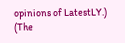opinions of LatestLY.)
(The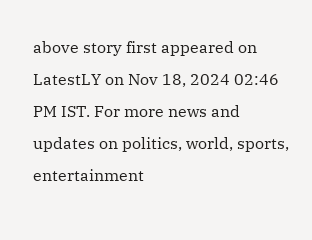above story first appeared on LatestLY on Nov 18, 2024 02:46 PM IST. For more news and updates on politics, world, sports, entertainment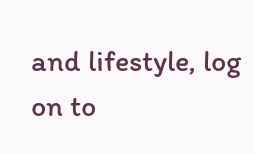and lifestyle, log on to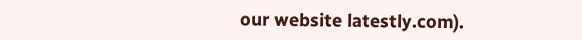our website latestly.com).